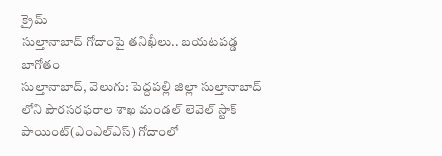క్రైమ్
సుల్తానాబాద్ గోదాంపై తనిఖీలు.. బయటపడ్డ బాగోతం
సుల్తానాబాద్, వెలుగు: పెద్దపల్లి జిల్లా సుల్తానాబాద్ లోని పౌరసరఫరాల శాఖ మండల్ లెవెల్ స్టాక్ పాయింట్(ఎంఎల్ఎస్) గోదాంలో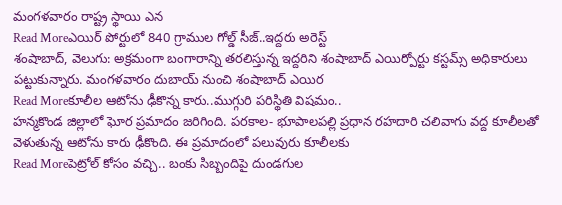మంగళవారం రాష్ట్ర స్థాయి ఎన
Read Moreఎయిర్ పోర్టులో 840 గ్రాముల గోల్డ్ సీజ్..ఇద్దరు అరెస్ట్
శంషాబాద్, వెలుగు: అక్రమంగా బంగారాన్ని తరలిస్తున్న ఇద్దరిని శంషాబాద్ ఎయిర్పోర్టు కస్టమ్స్ అధికారులు పట్టుకున్నారు. మంగళవారం దుబాయ్ నుంచి శంషాబాద్ ఎయిర
Read Moreకూలీల ఆటోను ఢీకొన్న కారు..ముగ్గురి పరిస్థితి విషమం..
హన్మకొండ జిల్లాలో ఘోర ప్రమాదం జరిగింది. పరకాల- భూపాలపల్లి ప్రధాన రహదారి చలివాగు వద్ద కూలీలతో వెళుతున్న ఆటోను కారు ఢీకొంది. ఈ ప్రమాదంలో పలువురు కూలీలకు
Read Moreపెట్రోల్ కోసం వచ్చి.. బంకు సిబ్బందిపై దుండగుల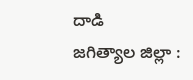దాడి
జగిత్యాల జిల్లా :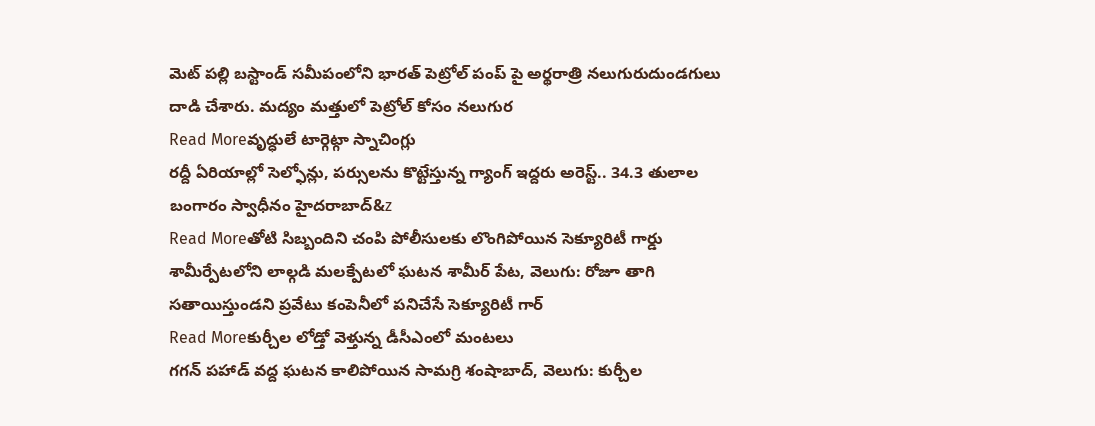మెట్ పల్లి బస్టాండ్ సమీపంలోని భారత్ పెట్రోల్ పంప్ పై అర్థరాత్రి నలుగురుదుండగులు దాడి చేశారు. మద్యం మత్తులో పెట్రోల్ కోసం నలుగుర
Read Moreవృద్ధులే టార్గెట్గా స్నాచింగ్లు
రద్దీ ఏరియాల్లో సెల్ఫోన్లు, పర్సులను కొట్టేస్తున్న గ్యాంగ్ ఇద్దరు అరెస్ట్.. 34.3 తులాల బంగారం స్వాధీనం హైదరాబాద్&z
Read Moreతోటి సిబ్బందిని చంపి పోలీసులకు లొంగిపోయిన సెక్యూరిటీ గార్డు
శామీర్పేటలోని లాల్గడి మలక్పేటలో ఘటన శామీర్ పేట, వెలుగు: రోజూ తాగి సతాయిస్తుండని ప్రవేటు కంపెనీలో పనిచేసే సెక్యూరిటీ గార్
Read Moreకుర్చీల లోడ్తో వెళ్తున్న డీసీఎంలో మంటలు
గగన్ పహాడ్ వద్ద ఘటన కాలిపోయిన సామగ్రి శంషాబాద్, వెలుగు: కుర్చీల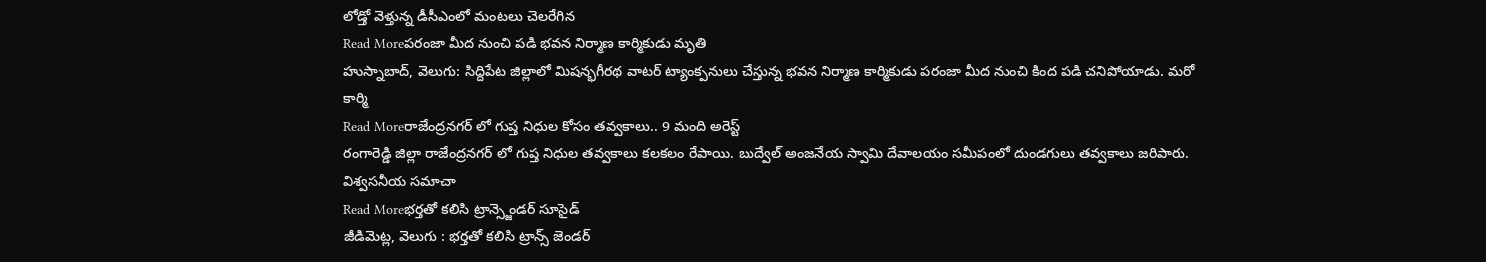లోడ్తో వెళ్తున్న డీసీఎంలో మంటలు చెలరేగిన
Read Moreపరంజా మీద నుంచి పడి భవన నిర్మాణ కార్మికుడు మృతి
హుస్నాబాద్, వెలుగు: సిద్దిపేట జిల్లాలో మిషన్భగీరథ వాటర్ ట్యాంక్పనులు చేస్తున్న భవన నిర్మాణ కార్మికుడు పరంజా మీద నుంచి కింద పడి చనిపోయాడు. మరో కార్మి
Read Moreరాజేంద్రనగర్ లో గుప్త నిధుల కోసం తవ్వకాలు.. 9 మంది అరెస్ట్
రంగారెడ్డి జిల్లా రాజేంద్రనగర్ లో గుప్త నిధుల తవ్వకాలు కలకలం రేపాయి. బుద్వేల్ అంజనేయ స్వామి దేవాలయం సమీపంలో దుండగులు తవ్వకాలు జరిపారు. విశ్వసనీయ సమాచా
Read Moreభర్తతో కలిసి ట్రాన్స్జెండర్ సూసైడ్
జీడిమెట్ల, వెలుగు : భర్తతో కలిసి ట్రాన్స్ జెండర్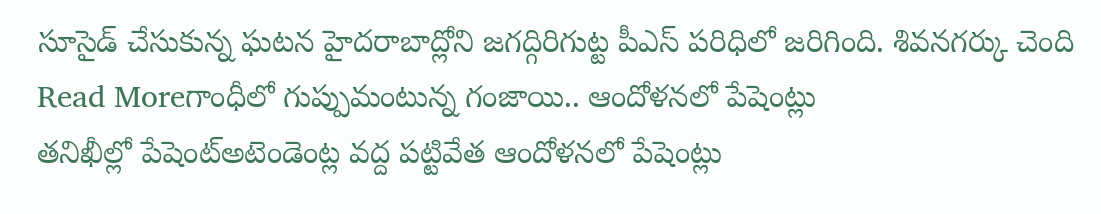సూసైడ్ చేసుకున్న ఘటన హైదరాబాద్లోని జగద్గిరిగుట్ట పీఎస్ పరిధిలో జరిగింది. శివనగర్కు చెంది
Read Moreగాంధీలో గుప్పుమంటున్న గంజాయి.. ఆందోళనలో పేషెంట్లు
తనిఖీల్లో పేషెంట్అటెండెంట్ల వద్ద పట్టివేత ఆందోళనలో పేషెంట్లు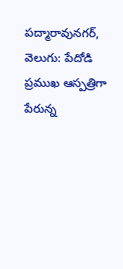పద్మారావునగర్, వెలుగు: పేదోడి ప్రముఖ ఆస్పత్రిగా పేరున్న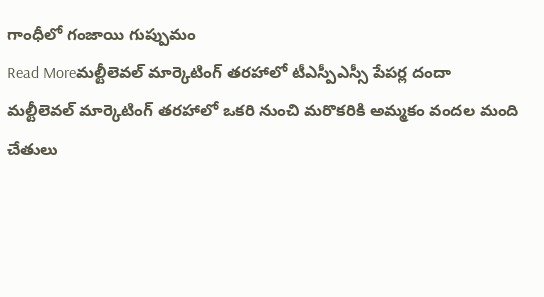గాంధీలో గంజాయి గుప్పుమం
Read Moreమల్టీలెవల్ మార్కెటింగ్ తరహాలో టీఎస్పీఎస్సీ పేపర్ల దందా
మల్టీలెవల్ మార్కెటింగ్ తరహాలో ఒకరి నుంచి మరొకరికి అమ్మకం వందల మంది చేతులు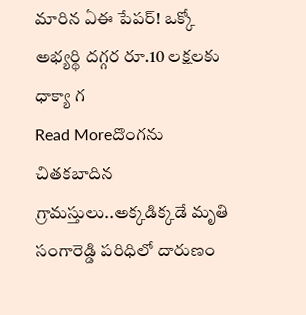మారిన ఏఈ పేపర్! ఒక్కో అభ్యర్థి దగ్గర రూ.10 లక్షలకు ధాక్యా గ
Read Moreదొంగను చితకబాదిన గ్రామస్తులు..అక్కడిక్కడే మృతి
సంగారెడ్డి పరిధిలో దారుణం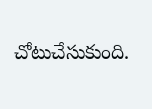చోటుచేసుకుంది.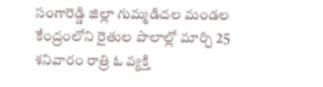సంగారెడ్డి జిల్లా గుమ్మడిదల మండల కేంద్రంలోని రైతుల పొలాల్లో మార్చి 25 శనివారం రాత్రి ఓ వ్యక్తి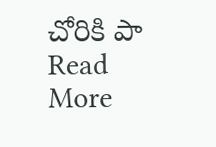చోరికి పా
Read More